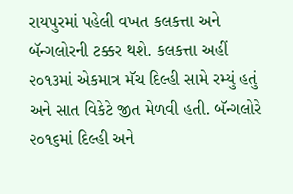રાયપુરમાં પહેલી વખત કલકત્તા અને બૅન્ગલોરની ટક્કર થશે. કલકત્તા અહીં ૨૦૧૩માં એકમાત્ર મૅચ દિલ્હી સામે રમ્યું હતું અને સાત વિકેટે જીત મેળવી હતી. બૅન્ગલોરે ૨૦૧૬માં દિલ્હી અને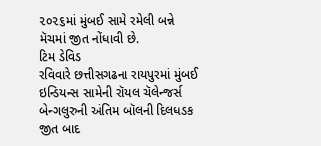૨૦૨૬માં મુંબઈ સામે રમેલી બન્ને મૅચમાં જીત નોંધાવી છે.
ટિમ ડેવિડ
રવિવારે છત્તીસગઢના રાયપુરમાં મુંબઈ ઇન્ડિયન્સ સામેની રૉયલ ચૅલેન્જર્સ બેન્ગલુરુની અંતિમ બૉલની દિલધડક જીત બાદ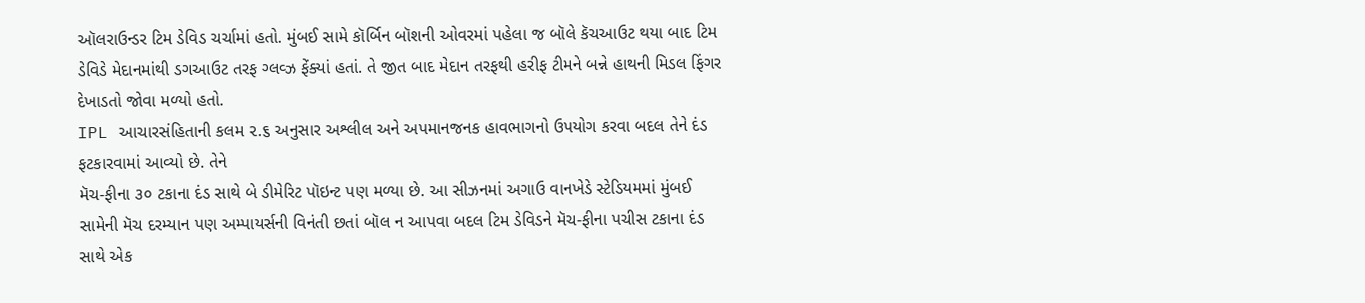ઑલરાઉન્ડર ટિમ ડેવિડ ચર્ચામાં હતો. મુંબઈ સામે કૉર્બિન બૉશની ઓવરમાં પહેલા જ બૉલે કૅચઆઉટ થયા બાદ ટિમ ડેવિડે મેદાનમાંથી ડગઆઉટ તરફ ગ્લવ્ઝ ફેંક્યાં હતાં. તે જીત બાદ મેદાન તરફથી હરીફ ટીમને બન્ને હાથની મિડલ ફિંગર દેખાડતો જોવા મળ્યો હતો.
IPL આચારસંહિતાની કલમ ૨.૬ અનુસાર અશ્લીલ અને અપમાનજનક હાવભાગનો ઉપયોગ કરવા બદલ તેને દંડ ફટકારવામાં આવ્યો છે. તેને
મૅચ-ફીના ૩૦ ટકાના દંડ સાથે બે ડીમેરિટ પૉઇન્ટ પણ મળ્યા છે. આ સીઝનમાં અગાઉ વાનખેડે સ્ટેડિયમમાં મુંબઈ સામેની મૅચ દરમ્યાન પણ અમ્પાયર્સની વિનંતી છતાં બૉલ ન આપવા બદલ ટિમ ડેવિડને મૅચ-ફીના પચીસ ટકાના દંડ સાથે એક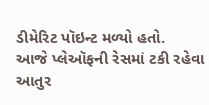ડીમેરિટ પૉઇન્ટ મળ્યો હતો.
આજે પ્લેઑફની રેસમાં ટકી રહેવા આતુર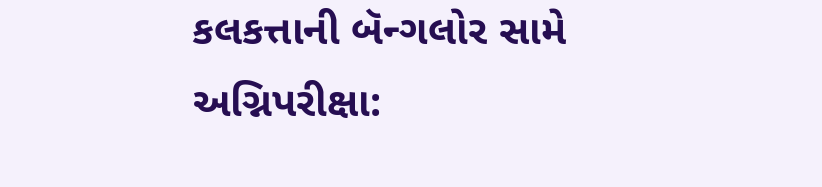કલકત્તાની બૅન્ગલોર સામે અગ્નિપરીક્ષા: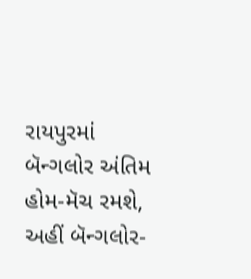રાયપુરમાં બૅન્ગલોર અંતિમ હોમ-મૅચ રમશે, અહીં બૅન્ગલોર-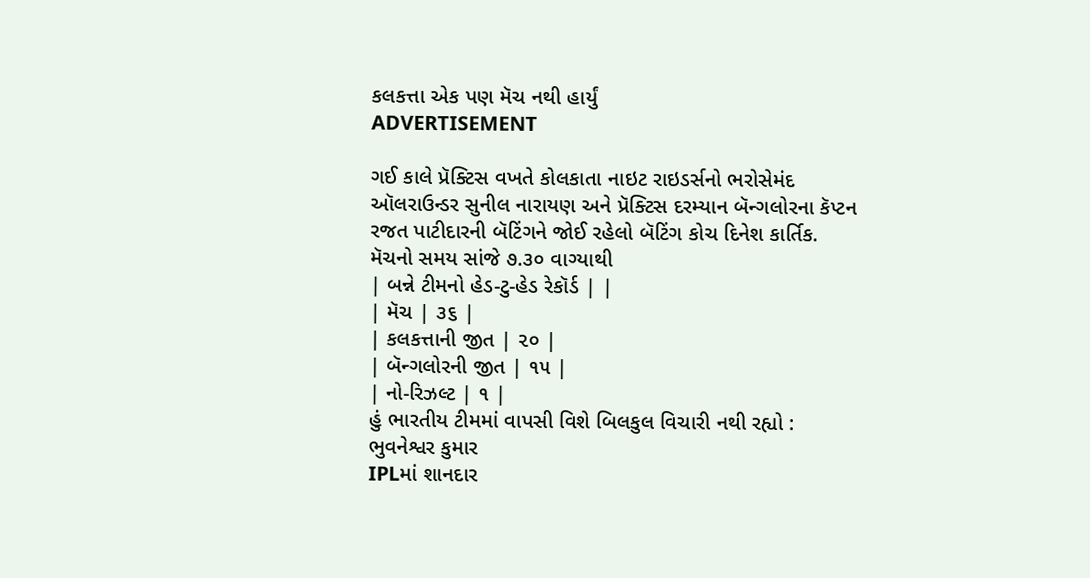કલકત્તા એક પણ મૅચ નથી હાર્યું
ADVERTISEMENT

ગઈ કાલે પ્રૅક્ટિસ વખતે કોલકાતા નાઇટ રાઇડર્સનો ભરોસેમંદ ઑલરાઉન્ડર સુનીલ નારાયણ અને પ્રૅક્ટિસ દરમ્યાન બૅન્ગલોરના કૅપ્ટન રજત પાટીદારની બૅટિંગને જોઈ રહેલો બૅટિંગ કોચ દિનેશ કાર્તિક.
મૅચનો સમય સાંજે ૭.૩૦ વાગ્યાથી
| બન્ને ટીમનો હેડ-ટુ-હેડ રેકૉર્ડ | |
| મૅચ | ૩૬ |
| કલકત્તાની જીત | ૨૦ |
| બૅન્ગલોરની જીત | ૧૫ |
| નો-રિઝલ્ટ | ૧ |
હું ભારતીય ટીમમાં વાપસી વિશે બિલકુલ વિચારી નથી રહ્યો : ભુવનેશ્વર કુમાર
IPLમાં શાનદાર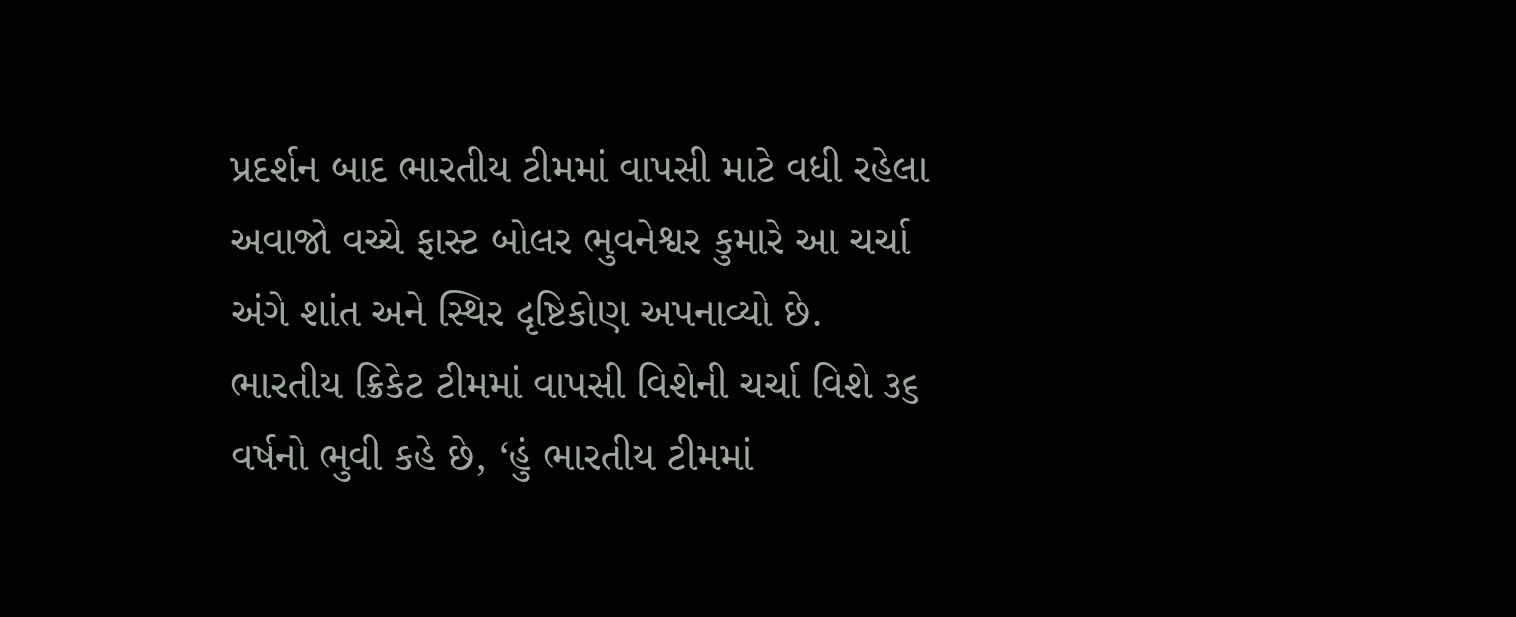પ્રદર્શન બાદ ભારતીય ટીમમાં વાપસી માટે વધી રહેલા અવાજો વચ્ચે ફાસ્ટ બોલર ભુવનેશ્વર કુમારે આ ચર્ચા અંગે શાંત અને સ્થિર દૃષ્ટિકોણ અપનાવ્યો છે. ભારતીય ક્રિકેટ ટીમમાં વાપસી વિશેની ચર્ચા વિશે ૩૬ વર્ષનો ભુવી કહે છે, ‘હું ભારતીય ટીમમાં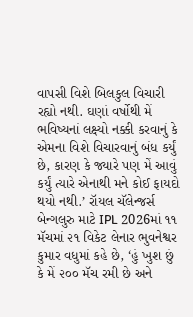વાપસી વિશે બિલકુલ વિચારી રહ્યો નથી. ઘણાં વર્ષોથી મેં ભવિષ્યનાં લક્ષ્યો નક્કી કરવાનું કે એમના વિશે વિચારવાનું બંધ કર્યું છે, કારણ કે જ્યારે પણ મેં આવું કર્યું ત્યારે એનાથી મને કોઈ ફાયદો થયો નથી.’ રૉયલ ચૅલેન્જર્સ બેન્ગલુરુ માટે IPL 2026માં ૧૧ મૅચમાં ૨૧ વિકેટ લેનાર ભુવનેશ્વર કુમાર વધુમાં કહે છે, ‘હું ખુશ છું કે મેં ૨૦૦ મૅચ રમી છે અને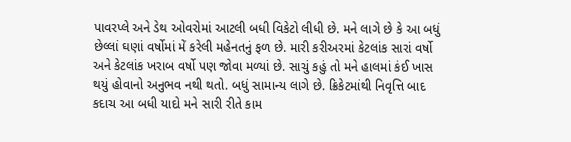પાવરપ્લે અને ડેથ ઓવરોમાં આટલી બધી વિકેટો લીધી છે. મને લાગે છે કે આ બધું છેલ્લાં ઘણાં વર્ષોમાં મેં કરેલી મહેનતનું ફળ છે. મારી કરીઅરમાં કેટલાંક સારાં વર્ષો અને કેટલાંક ખરાબ વર્ષો પણ જોવા મળ્યાં છે. સાચું કહું તો મને હાલમાં કંઈ ખાસ થયું હોવાનો અનુભવ નથી થતો. બધું સામાન્ય લાગે છે. ક્રિકેટમાંથી નિવૃત્તિ બાદ કદાચ આ બધી યાદો મને સારી રીતે કામ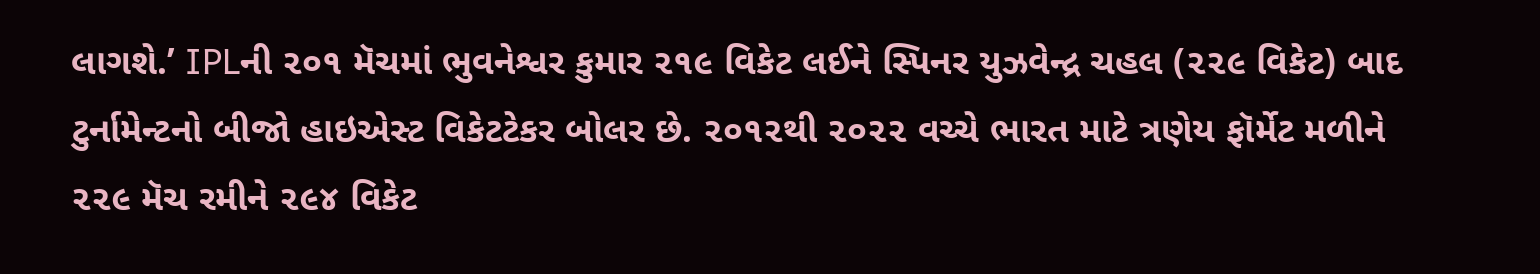લાગશે.’ IPLની ૨૦૧ મૅચમાં ભુવનેશ્વર કુમાર ૨૧૯ વિકેટ લઈને સ્પિનર યુઝવેન્દ્ર ચહલ (૨૨૯ વિકેટ) બાદ ટુર્નામેન્ટનો બીજો હાઇએસ્ટ વિકેટટેકર બોલર છે. ૨૦૧૨થી ૨૦૨૨ વચ્ચે ભારત માટે ત્રણેય ફૉર્મેટ મળીને ૨૨૯ મૅચ રમીને ૨૯૪ વિકેટ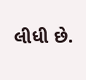લીધી છે.